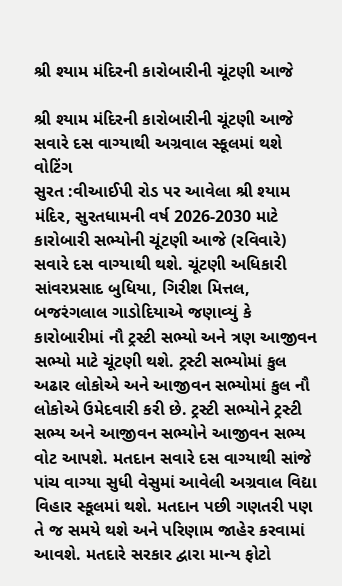શ્રી શ્યામ મંદિરની કારોબારીની ચૂંટણી આજે

શ્રી શ્યામ મંદિરની કારોબારીની ચૂંટણી આજે
સવારે દસ વાગ્યાથી અગ્રવાલ સ્કૂલમાં થશે વોટિંગ
સુરત :વીઆઈપી રોડ પર આવેલા શ્રી શ્યામ મંદિર, સુરતધામની વર્ષ 2026-2030 માટે કારોબારી સભ્યોની ચૂંટણી આજે (રવિવારે) સવારે દસ વાગ્યાથી થશે. ચૂંટણી અધિકારી સાંવરપ્રસાદ બુધિયા, ગિરીશ મિત્તલ, બજરંગલાલ ગાડોદિયાએ જણાવ્યું કે કારોબારીમાં નૌ ટ્રસ્ટી સભ્યો અને ત્રણ આજીવન સભ્યો માટે ચૂંટણી થશે. ટ્રસ્ટી સભ્યોમાં કુલ અઢાર લોકોએ અને આજીવન સભ્યોમાં કુલ નૌ લોકોએ ઉમેદવારી કરી છે. ટ્રસ્ટી સભ્યોને ટ્રસ્ટી સભ્ય અને આજીવન સભ્યોને આજીવન સભ્ય વોટ આપશે. મતદાન સવારે દસ વાગ્યાથી સાંજે પાંચ વાગ્યા સુધી વેસુમાં આવેલી અગ્રવાલ વિદ્યા વિહાર સ્કૂલમાં થશે. મતદાન પછી ગણતરી પણ તે જ સમયે થશે અને પરિણામ જાહેર કરવામાં આવશે. મતદારે સરકાર દ્વારા માન્ય ફોટો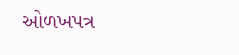ઓળખપત્ર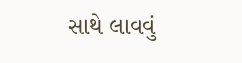સાથે લાવવું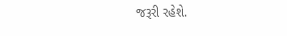જરૂરી રહેશે.